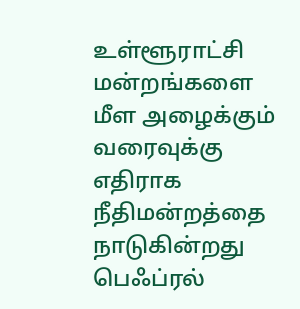உள்ளூராட்சி மன்றங்களை மீள அழைக்கும் வரைவுக்கு எதிராக நீதிமன்றத்தை நாடுகின்றது பெஃப்ரல்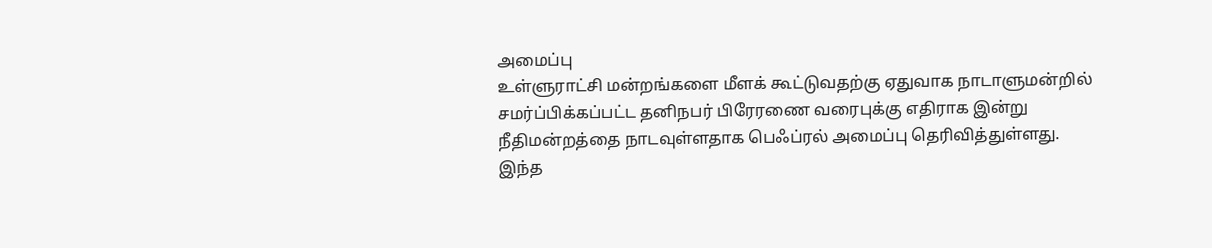அமைப்பு
உள்ளுராட்சி மன்றங்களை மீளக் கூட்டுவதற்கு ஏதுவாக நாடாளுமன்றில் சமர்ப்பிக்கப்பட்ட தனிநபர் பிரேரணை வரைபுக்கு எதிராக இன்று நீதிமன்றத்தை நாடவுள்ளதாக பெஃப்ரல் அமைப்பு தெரிவித்துள்ளது. இந்த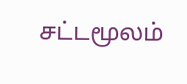சட்டமூலம்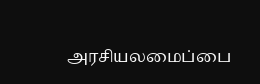அரசியலமைப்பை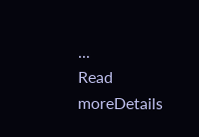...
Read moreDetails